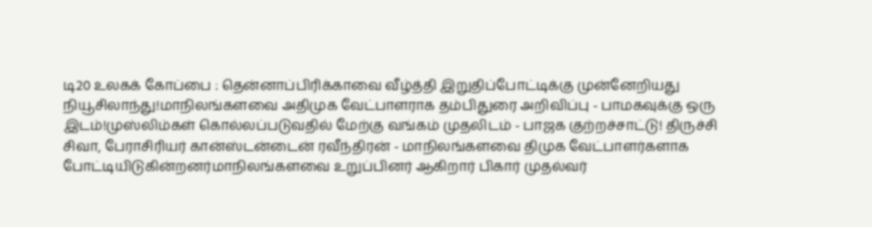டி20 உலகக் கோப்பை : தென்னாப்பிரிக்காவை வீழ்த்தி இறுதிப்போட்டிக்கு முன்னேறியது நியூசிலாந்து!மாநிலங்களவை அதிமுக வேட்பாளராக தம்பிதுரை அறிவிப்பு - பாமகவுக்கு ஒரு இடம்!முஸ்லிம்கள் கொல்லப்படுவதில் மேற்கு வங்கம் முதலிடம் - பாஜக குற்றச்சாட்டு! திருச்சி சிவா, பேராசிரியர் கான்ஸ்டன்டைன் ரவீந்திரன் - மாநிலங்களவை திமுக வேட்பாளர்களாக போட்டியிடுகின்றனர்மாநிலங்களவை உறுப்பினர் ஆகிறார் பிகார் முதல்வர்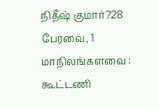நிதீஷ் குமார்?28 பேரவை, 1 மாநிலங்களவை : கூட்டணி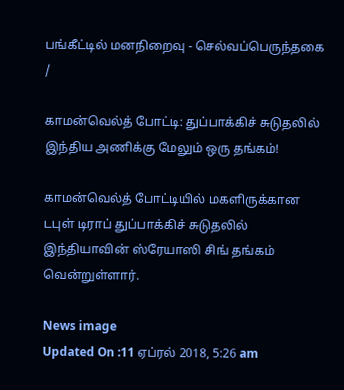பங்கீட்டில் மனநிறைவு - செல்வப்பெருந்தகை
/

காமன்வெல்த் போட்டி: துப்பாக்கிச் சுடுதலில் இந்திய அணிக்கு மேலும் ஒரு தங்கம்!

காமன்வெல்த் போட்டியில் மகளிருக்கான டபுள் டிராப் துப்பாக்கிச் சுடுதலில் இந்தியாவின் ஸ்ரேயாஸி சிங் தங்கம் வென்றுள்ளார்.

News image
Updated On :11 ஏப்ரல் 2018, 5:26 am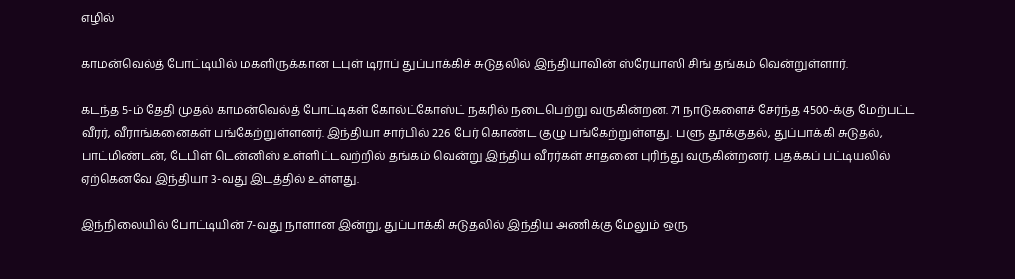எழில்

காமன்வெல்த் போட்டியில் மகளிருக்கான டபுள் டிராப் துப்பாக்கிச் சுடுதலில் இந்தியாவின் ஸ்ரேயாஸி சிங் தங்கம் வென்றுள்ளார்.

கடந்த 5-ம் தேதி முதல் காமன்வெல்த் போட்டிகள் கோல்ட்கோஸ்ட் நகரில் நடைபெற்று வருகின்றன. 71 நாடுகளைச் சேர்ந்த 4500-க்கு மேற்பட்ட வீரர், வீராங்கனைகள் பங்கேற்றுள்ளனர். இந்தியா சார்பில் 226 பேர் கொண்ட குழு பங்கேற்றுள்ளது. பளு தூக்குதல், துப்பாக்கி சுடுதல், பாட்மிண்டன், டேபிள் டென்னிஸ் உள்ளிட்டவற்றில் தங்கம் வென்று இந்திய வீரர்கள் சாதனை புரிந்து வருகின்றனர். பதக்கப் பட்டியலில் ஏற்கெனவே இந்தியா 3-வது இடத்தில் உள்ளது.

இந்நிலையில் போட்டியின் 7-வது நாளான இன்று, துப்பாக்கி சுடுதலில் இந்திய அணிக்கு மேலும் ஒரு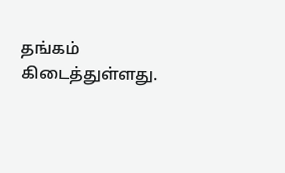தங்கம் கிடைத்துள்ளது.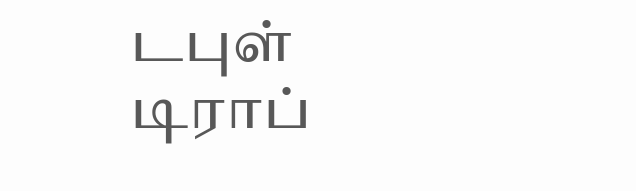டபுள் டிராப்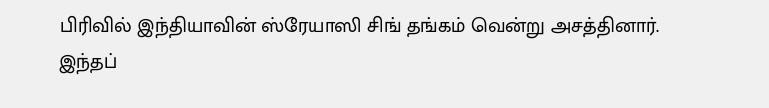பிரிவில் இந்தியாவின் ஸ்ரேயாஸி சிங் தங்கம் வென்று அசத்தினார். இந்தப்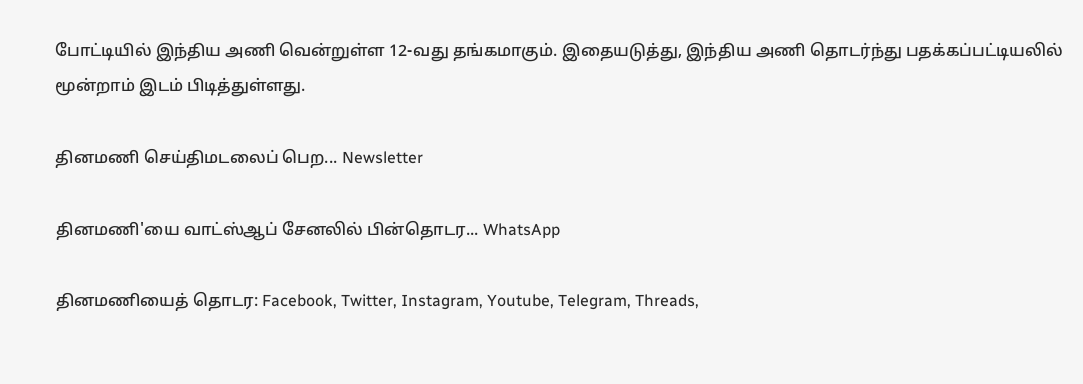போட்டியில் இந்திய அணி வென்றுள்ள 12-வது தங்கமாகும். இதையடுத்து, இந்திய அணி தொடர்ந்து பதக்கப்பட்டியலில் மூன்றாம் இடம் பிடித்துள்ளது.

தினமணி செய்திமடலைப் பெற... Newsletter

தினமணி'யை வாட்ஸ்ஆப் சேனலில் பின்தொடர... WhatsApp

தினமணியைத் தொடர: Facebook, Twitter, Instagram, Youtube, Telegram, Threads,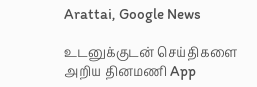Arattai, Google News

உடனுக்குடன் செய்திகளை அறிய தினமணி App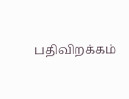பதிவிறக்கம்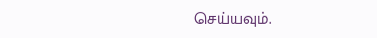செய்யவும்.